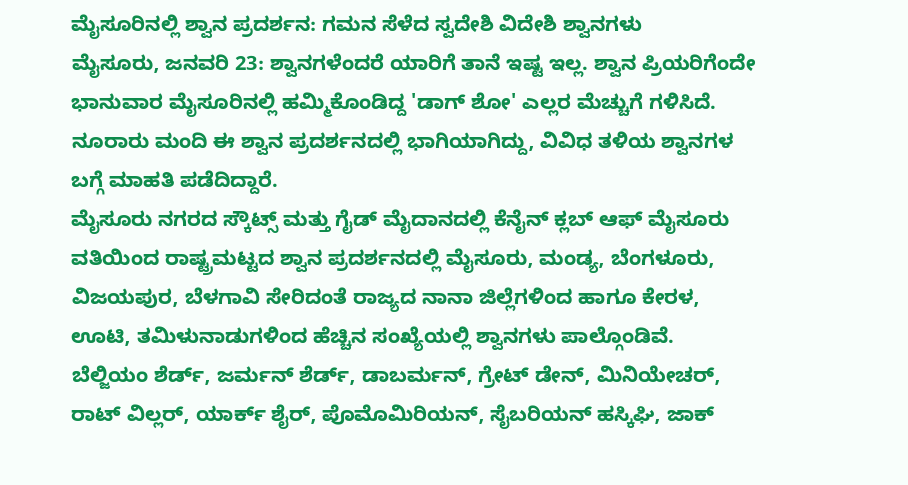ಮೈಸೂರಿನಲ್ಲಿ ಶ್ವಾನ ಪ್ರದರ್ಶನ: ಗಮನ ಸೆಳೆದ ಸ್ವದೇಶಿ ವಿದೇಶಿ ಶ್ವಾನಗಳು
ಮೈಸೂರು, ಜನವರಿ 23: ಶ್ವಾನಗಳೆಂದರೆ ಯಾರಿಗೆ ತಾನೆ ಇಷ್ಟ ಇಲ್ಲ. ಶ್ವಾನ ಪ್ರಿಯರಿಗೆಂದೇ ಭಾನುವಾರ ಮೈಸೂರಿನಲ್ಲಿ ಹಮ್ಮಿಕೊಂಡಿದ್ದ 'ಡಾಗ್ ಶೋ' ಎಲ್ಲರ ಮೆಚ್ಚುಗೆ ಗಳಿಸಿದೆ. ನೂರಾರು ಮಂದಿ ಈ ಶ್ವಾನ ಪ್ರದರ್ಶನದಲ್ಲಿ ಭಾಗಿಯಾಗಿದ್ದು, ವಿವಿಧ ತಳಿಯ ಶ್ವಾನಗಳ ಬಗ್ಗೆ ಮಾಹತಿ ಪಡೆದಿದ್ದಾರೆ.
ಮೈಸೂರು ನಗರದ ಸ್ಕೌಟ್ಸ್ ಮತ್ತು ಗೈಡ್ ಮೈದಾನದಲ್ಲಿ ಕೆನೈನ್ ಕ್ಲಬ್ ಆಫ್ ಮೈಸೂರು ವತಿಯಿಂದ ರಾಷ್ಟ್ರಮಟ್ಟದ ಶ್ವಾನ ಪ್ರದರ್ಶನದಲ್ಲಿ ಮೈಸೂರು, ಮಂಡ್ಯ, ಬೆಂಗಳೂರು, ವಿಜಯಪುರ, ಬೆಳಗಾವಿ ಸೇರಿದಂತೆ ರಾಜ್ಯದ ನಾನಾ ಜಿಲ್ಲೆಗಳಿಂದ ಹಾಗೂ ಕೇರಳ, ಊಟಿ, ತಮಿಳುನಾಡುಗಳಿಂದ ಹೆಚ್ಚಿನ ಸಂಖ್ಯೆಯಲ್ಲಿ ಶ್ವಾನಗಳು ಪಾಲ್ಗೊಂಡಿವೆ.
ಬೆಲ್ಜಿಯಂ ಶೆರ್ಡ್, ಜರ್ಮನ್ ಶೆರ್ಡ್, ಡಾಬರ್ಮನ್, ಗ್ರೇಟ್ ಡೇನ್, ಮಿನಿಯೇಚರ್, ರಾಟ್ ವಿಲ್ಲರ್, ಯಾರ್ಕ್ ಶೈರ್, ಪೊಮೊಮಿರಿಯನ್, ಸೈಬರಿಯನ್ ಹಸ್ಕಿಘಿ, ಜಾಕ್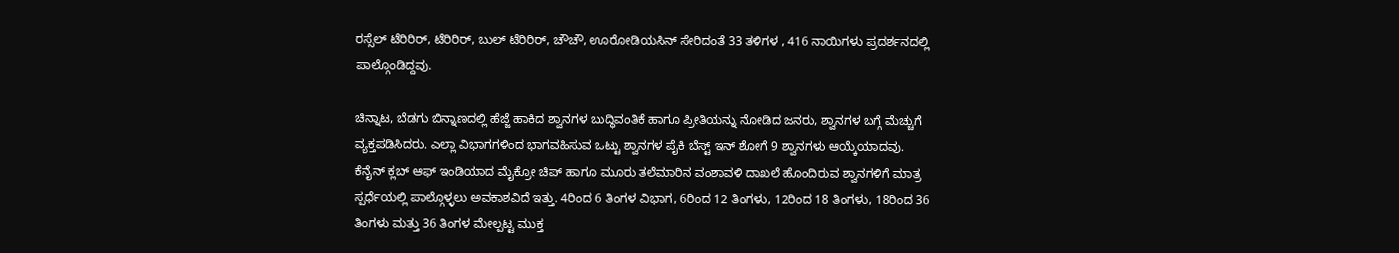ರಸ್ಸೆಲ್ ಟೆರಿರಿರ್, ಟೆರಿರಿರ್, ಬುಲ್ ಟೆರಿರಿರ್, ಚೌಚೌ, ಊರೋಡಿಯಸಿನ್ ಸೇರಿದಂತೆ 33 ತಳಿಗಳ , 416 ನಾಯಿಗಳು ಪ್ರದರ್ಶನದಲ್ಲಿ ಪಾಲ್ಗೊಂಡಿದ್ದವು.

ಚಿನ್ನಾಟ, ಬೆಡಗು ಬಿನ್ನಾಣದಲ್ಲಿ ಹೆಜ್ಜೆ ಹಾಕಿದ ಶ್ವಾನಗಳ ಬುದ್ಧಿವಂತಿಕೆ ಹಾಗೂ ಪ್ರೀತಿಯನ್ನು ನೋಡಿದ ಜನರು, ಶ್ವಾನಗಳ ಬಗ್ಗೆ ಮೆಚ್ಚುಗೆ ವ್ಯಕ್ತಪಡಿಸಿದರು. ಎಲ್ಲಾ ವಿಭಾಗಗಳಿಂದ ಭಾಗವಹಿಸುವ ಒಟ್ಟು ಶ್ವಾನಗಳ ಪೈಕಿ ಬೆಸ್ಟ್ ಇನ್ ಶೋಗೆ 9 ಶ್ವಾನಗಳು ಆಯ್ಕೆಯಾದವು.
ಕೆನೈನ್ ಕ್ಲಬ್ ಆಫ್ ಇಂಡಿಯಾದ ಮೈಕ್ರೋ ಚಿಪ್ ಹಾಗೂ ಮೂರು ತಲೆಮಾರಿನ ವಂಶಾವಳಿ ದಾಖಲೆ ಹೊಂದಿರುವ ಶ್ವಾನಗಳಿಗೆ ಮಾತ್ರ ಸ್ಪರ್ಧೆಯಲ್ಲಿ ಪಾಲ್ಗೊಳ್ಳಲು ಅವಕಾಶವಿದೆ ಇತ್ತು. 4ರಿಂದ 6 ತಿಂಗಳ ವಿಭಾಗ, 6ರಿಂದ 12 ತಿಂಗಳು, 12ರಿಂದ 18 ತಿಂಗಳು, 18ರಿಂದ 36 ತಿಂಗಳು ಮತ್ತು 36 ತಿಂಗಳ ಮೇಲ್ಪಟ್ಟ ಮುಕ್ತ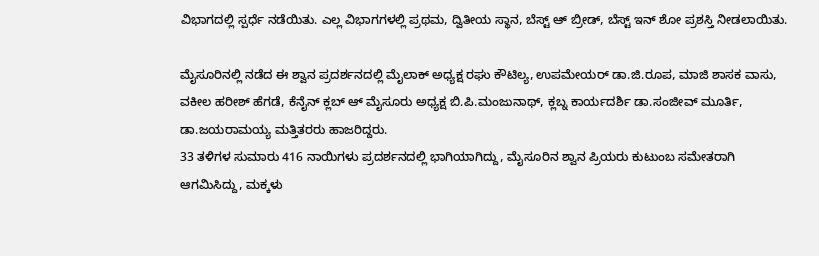ವಿಭಾಗದಲ್ಲಿ ಸ್ಪರ್ಧೆ ನಡೆಯಿತು. ಎಲ್ಲ ವಿಭಾಗಗಳಲ್ಲಿ ಪ್ರಥಮ, ದ್ವಿತೀಯ ಸ್ಥಾನ, ಬೆಸ್ಟ್ ಆ್ ಬ್ರೀಡ್, ಬೆಸ್ಟ್ ಇನ್ ಶೋ ಪ್ರಶಸ್ತಿ ನೀಡಲಾಯಿತು.

ಮೈಸೂರಿನಲ್ಲಿ ನಡೆದ ಈ ಶ್ವಾನ ಪ್ರದರ್ಶನದಲ್ಲಿ ಮೈಲಾಕ್ ಅಧ್ಯಕ್ಷ ರಘು ಕೌಟಿಲ್ಯ, ಉಪಮೇಯರ್ ಡಾ.ಜಿ.ರೂಪ, ಮಾಜಿ ಶಾಸಕ ವಾಸು, ವಕೀಲ ಹರೀಶ್ ಹೆಗಡೆ, ಕೆನೈನ್ ಕ್ಲಬ್ ಆ್ ಮೈಸೂರು ಅಧ್ಯಕ್ಷ ಬಿ.ಪಿ.ಮಂಜುನಾಥ್, ಕ್ಲಬ್ನ ಕಾರ್ಯದರ್ಶಿ ಡಾ.ಸಂಜೀವ್ ಮೂರ್ತಿ, ಡಾ.ಜಯರಾಮಯ್ಯ ಮತ್ತಿತರರು ಹಾಜರಿದ್ದರು.
33 ತಳಿಗಳ ಸುಮಾರು 416 ನಾಯಿಗಳು ಪ್ರದರ್ಶನದಲ್ಲಿ ಭಾಗಿಯಾಗಿದ್ದು, ಮೈಸೂರಿನ ಶ್ವಾನ ಪ್ರಿಯರು ಕುಟುಂಬ ಸಮೇತರಾಗಿ ಆಗಮಿಸಿದ್ದು, ಮಕ್ಕಳು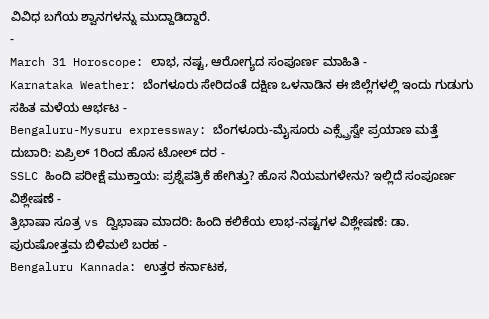ವಿವಿಧ ಬಗೆಯ ಶ್ವಾನಗಳನ್ನು ಮುದ್ದಾಡಿದ್ದಾರೆ.
-
March 31 Horoscope: ಲಾಭ, ನಷ್ಟ, ಆರೋಗ್ಯದ ಸಂಪೂರ್ಣ ಮಾಹಿತಿ -
Karnataka Weather: ಬೆಂಗಳೂರು ಸೇರಿದಂತೆ ದಕ್ಷಿಣ ಒಳನಾಡಿನ ಈ ಜಿಲ್ಲೆಗಳಲ್ಲಿ ಇಂದು ಗುಡುಗು ಸಹಿತ ಮಳೆಯ ಆರ್ಭಟ -
Bengaluru-Mysuru expressway: ಬೆಂಗಳೂರು-ಮೈಸೂರು ಎಕ್ಸ್ಪ್ರೆಸ್ವೇ ಪ್ರಯಾಣ ಮತ್ತೆ ದುಬಾರಿ: ಏಪ್ರಿಲ್ 1ರಿಂದ ಹೊಸ ಟೋಲ್ ದರ -
SSLC ಹಿಂದಿ ಪರೀಕ್ಷೆ ಮುಕ್ತಾಯ: ಪ್ರಶ್ನೆಪತ್ರಿಕೆ ಹೇಗಿತ್ತು? ಹೊಸ ನಿಯಮಗಳೇನು? ಇಲ್ಲಿದೆ ಸಂಪೂರ್ಣ ವಿಶ್ಲೇಷಣೆ -
ತ್ರಿಭಾಷಾ ಸೂತ್ರ vs ದ್ವಿಭಾಷಾ ಮಾದರಿ: ಹಿಂದಿ ಕಲಿಕೆಯ ಲಾಭ-ನಷ್ಟಗಳ ವಿಶ್ಲೇಷಣೆ: ಡಾ. ಪುರುಷೋತ್ತಮ ಬಿಳಿಮಲೆ ಬರಹ -
Bengaluru Kannada: ಉತ್ತರ ಕರ್ನಾಟಕ,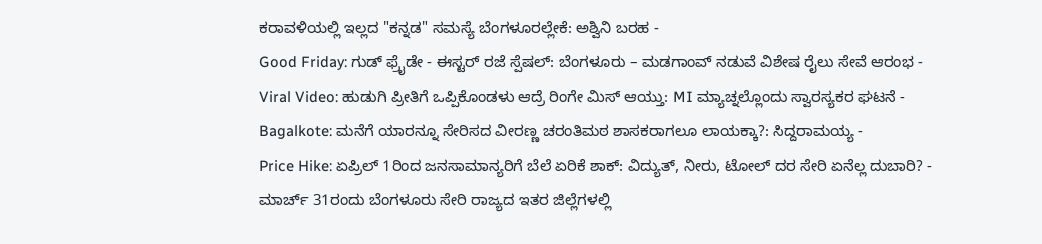ಕರಾವಳಿಯಲ್ಲಿ ಇಲ್ಲದ "ಕನ್ನಡ" ಸಮಸ್ಯೆ ಬೆಂಗಳೂರಲ್ಲೇಕೆ: ಅಶ್ವಿನಿ ಬರಹ -
Good Friday: ಗುಡ್ ಫ್ರೈಡೇ - ಈಸ್ಟರ್ ರಜೆ ಸ್ಪೆಷಲ್: ಬೆಂಗಳೂರು – ಮಡಗಾಂವ್ ನಡುವೆ ವಿಶೇಷ ರೈಲು ಸೇವೆ ಆರಂಭ -
Viral Video: ಹುಡುಗಿ ಪ್ರೀತಿಗೆ ಒಪ್ಪಿಕೊಂಡಳು ಆದ್ರೆ ರಿಂಗೇ ಮಿಸ್ ಆಯ್ತು: MI ಮ್ಯಾಚ್ನಲ್ಲೊಂದು ಸ್ವಾರಸ್ಯಕರ ಘಟನೆ -
Bagalkote: ಮನೆಗೆ ಯಾರನ್ನೂ ಸೇರಿಸದ ವೀರಣ್ಣ ಚರಂತಿಮಠ ಶಾಸಕರಾಗಲೂ ಲಾಯಕ್ಕಾ?: ಸಿದ್ದರಾಮಯ್ಯ -
Price Hike: ಏಪ್ರಿಲ್ 1ರಿಂದ ಜನಸಾಮಾನ್ಯರಿಗೆ ಬೆಲೆ ಏರಿಕೆ ಶಾಕ್: ವಿದ್ಯುತ್, ನೀರು, ಟೋಲ್ ದರ ಸೇರಿ ಏನೆಲ್ಲ ದುಬಾರಿ? -
ಮಾರ್ಚ್ 31ರಂದು ಬೆಂಗಳೂರು ಸೇರಿ ರಾಜ್ಯದ ಇತರ ಜಿಲ್ಲೆಗಳಲ್ಲಿ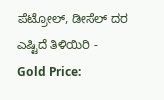ಪೆಟ್ರೋಲ್, ಡೀಸೆಲ್ ದರ ಎಷ್ಟಿದೆ ತಿಳಿಯಿರಿ -
Gold Price: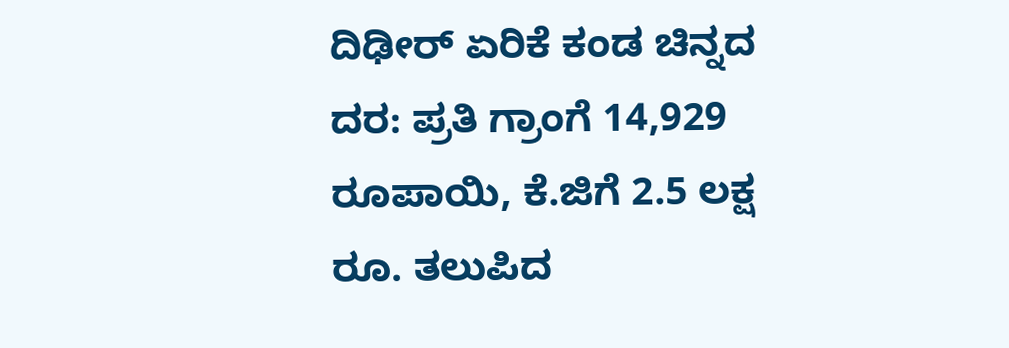ದಿಢೀರ್ ಏರಿಕೆ ಕಂಡ ಚಿನ್ನದ ದರ: ಪ್ರತಿ ಗ್ರಾಂಗೆ 14,929 ರೂಪಾಯಿ, ಕೆ.ಜಿಗೆ 2.5 ಲಕ್ಷ ರೂ. ತಲುಪಿದ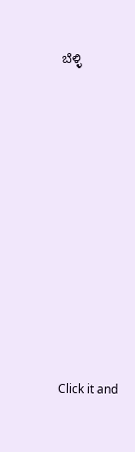ಬೆಳ್ಳಿ












Click it and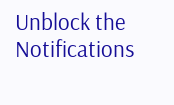Unblock the Notifications